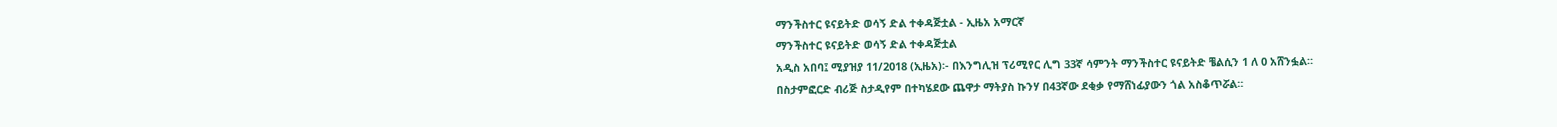ማንችስተር ዩናይትድ ወሳኝ ድል ተቀዳጅቷል - ኢዜአ አማርኛ
ማንችስተር ዩናይትድ ወሳኝ ድል ተቀዳጅቷል
አዲስ አበባ፤ ሚያዝያ 11/2018 (ኢዜአ)፡- በእንግሊዝ ፕሪሚየር ሊግ 33ኛ ሳምንት ማንችስተር ዩናይትድ ቼልሲን 1 ለ 0 አሸንፏል።
በስታምፎርድ ብሪጅ ስታዲየም በተካሄደው ጨዋታ ማትያስ ኩንሃ በ43ኛው ደቂቃ የማሸነፊያውን ጎል አስቆጥሯል።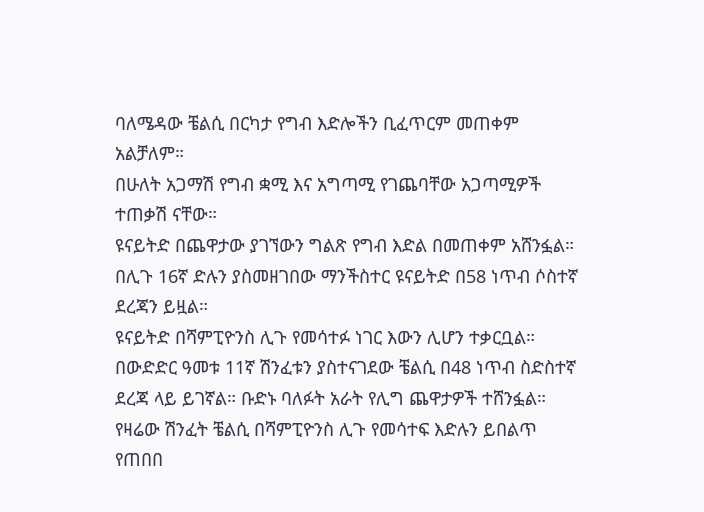ባለሜዳው ቼልሲ በርካታ የግብ እድሎችን ቢፈጥርም መጠቀም አልቻለም።
በሁለት አጋማሽ የግብ ቋሚ እና አግጣሚ የገጨባቸው አጋጣሚዎች ተጠቃሽ ናቸው።
ዩናይትድ በጨዋታው ያገኘውን ግልጽ የግብ እድል በመጠቀም አሸንፏል።
በሊጉ 16ኛ ድሉን ያስመዘገበው ማንችስተር ዩናይትድ በ58 ነጥብ ሶስተኛ ደረጃን ይዟል።
ዩናይትድ በሻምፒዮንስ ሊጉ የመሳተፉ ነገር እውን ሊሆን ተቃርቧል።
በውድድር ዓመቱ 11ኛ ሽንፈቱን ያስተናገደው ቼልሲ በ48 ነጥብ ስድስተኛ ደረጃ ላይ ይገኛል። ቡድኑ ባለፉት አራት የሊግ ጨዋታዎች ተሸንፏል።
የዛሬው ሽንፈት ቼልሲ በሻምፒዮንስ ሊጉ የመሳተፍ እድሉን ይበልጥ የጠበበ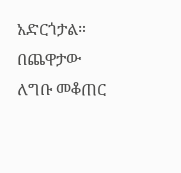አድርጎታል።
በጨዋታው ለግቡ መቆጠር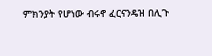ምክንያት የሆነው ብሩኖ ፈርናንዴዝ በሊጉ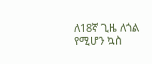ለ18ኛ ጊዜ ለጎል የሚሆን ኳስ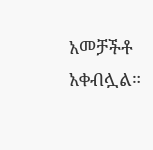አመቻችቶ አቀብሏል።